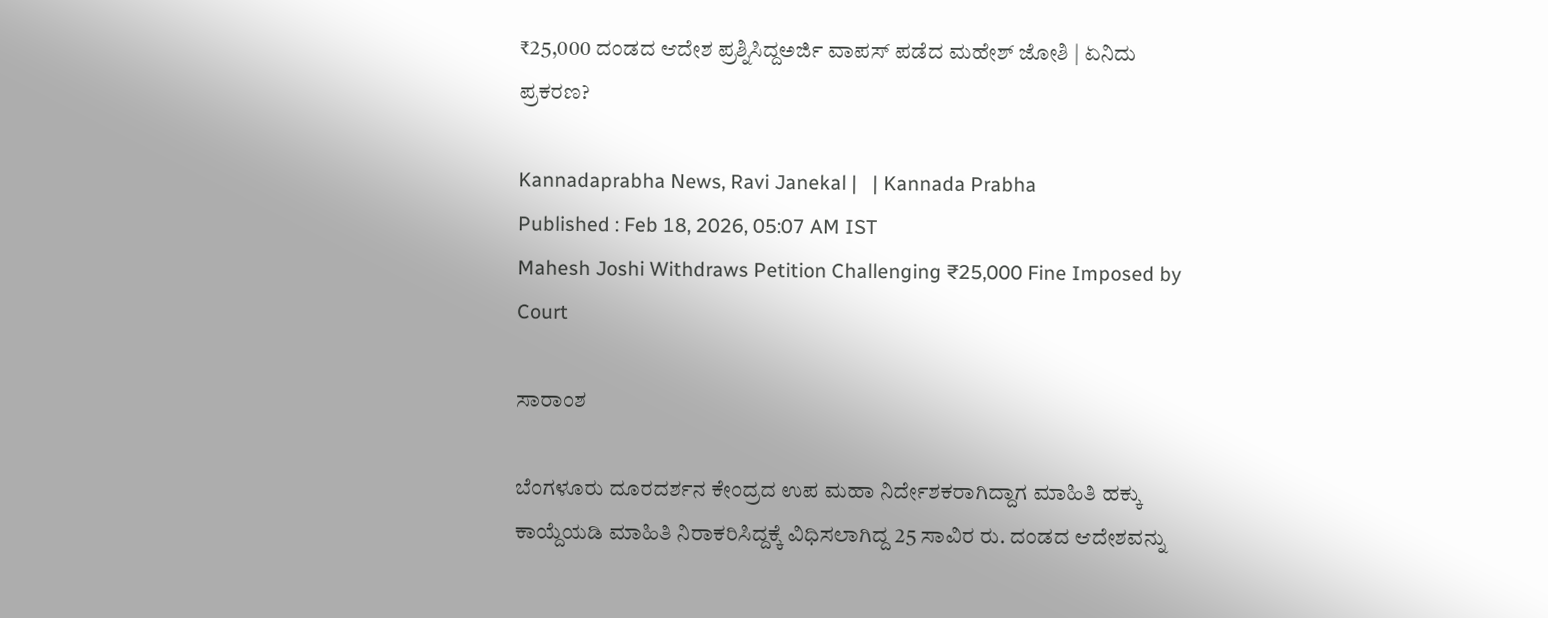₹25,000 ದಂಡದ ಆದೇಶ ಪ್ರಶ್ನಿಸಿದ್ದಅರ್ಜಿ ವಾಪಸ್‌ ಪಡೆದ ಮಹೇಶ್‌ ಜೋಶಿ | ಏನಿದು ಪ್ರಕರಣ?

Kannadaprabha News, Ravi Janekal |   | Kannada Prabha
Published : Feb 18, 2026, 05:07 AM IST
Mahesh Joshi Withdraws Petition Challenging ₹25,000 Fine Imposed by Court

ಸಾರಾಂಶ

ಬೆಂಗಳೂರು ದೂರದರ್ಶನ ಕೇಂದ್ರದ ಉಪ ಮಹಾ ನಿರ್ದೇಶಕರಾಗಿದ್ದಾಗ ಮಾಹಿತಿ ಹಕ್ಕು ಕಾಯ್ದೆಯಡಿ ಮಾಹಿತಿ ನಿರಾಕರಿಸಿದ್ದಕ್ಕೆ ವಿಧಿಸಲಾಗಿದ್ದ 25 ಸಾವಿರ ರು. ದಂಡದ ಆದೇಶವನ್ನು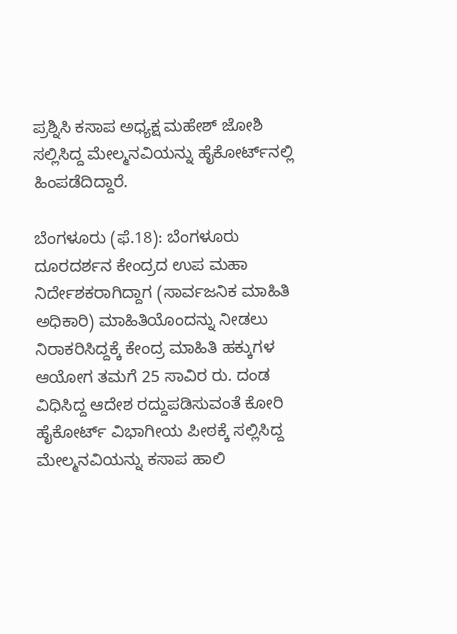ಪ್ರಶ್ನಿಸಿ ಕಸಾಪ ಅಧ್ಯಕ್ಷ ಮಹೇಶ್ ಜೋಶಿ ಸಲ್ಲಿಸಿದ್ದ ಮೇಲ್ಮನವಿಯನ್ನು ಹೈಕೋರ್ಟ್‌ನಲ್ಲಿ ಹಿಂಪಡೆದಿದ್ದಾರೆ.

ಬೆಂಗಳೂರು (ಫೆ.18): ಬೆಂಗಳೂರು ದೂರದರ್ಶನ ಕೇಂದ್ರದ ಉಪ ಮಹಾ ನಿರ್ದೇಶಕರಾಗಿದ್ದಾಗ (ಸಾರ್ವಜನಿಕ ಮಾಹಿತಿ ಅಧಿಕಾರಿ) ಮಾಹಿತಿಯೊಂದನ್ನು ನೀಡಲು ನಿರಾಕರಿಸಿದ್ದಕ್ಕೆ ಕೇಂದ್ರ ಮಾಹಿತಿ ಹಕ್ಕುಗಳ ಆಯೋಗ ತಮಗೆ 25 ಸಾವಿರ ರು. ದಂಡ ವಿಧಿಸಿದ್ದ ಆದೇಶ ರದ್ದುಪಡಿಸುವಂತೆ ಕೋರಿ ಹೈಕೋರ್ಟ್‌ ವಿಭಾಗೀಯ ಪೀಠಕ್ಕೆ ಸಲ್ಲಿಸಿದ್ದ ಮೇಲ್ಮನವಿಯನ್ನು ಕಸಾಪ ಹಾಲಿ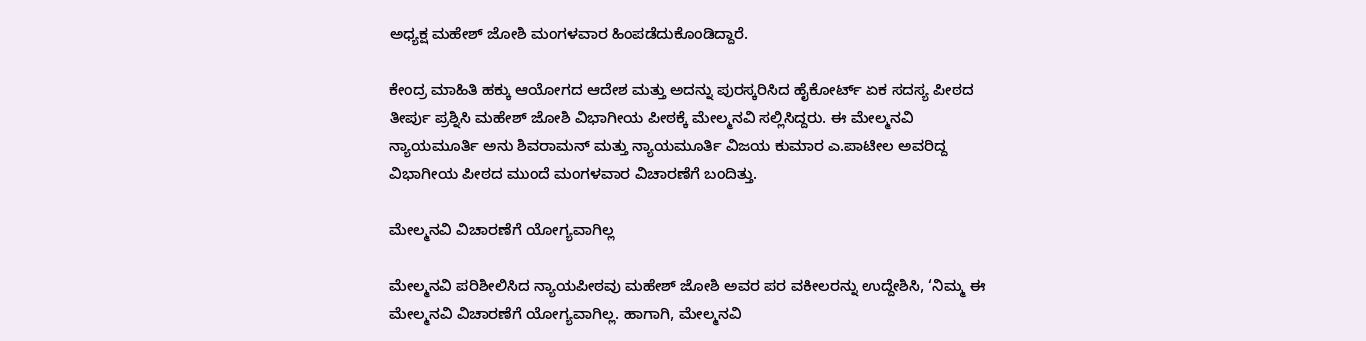ಅಧ್ಯಕ್ಷ ಮಹೇಶ್‌ ಜೋಶಿ ಮಂಗಳವಾರ ಹಿಂಪಡೆದುಕೊಂಡಿದ್ದಾರೆ.

ಕೇಂದ್ರ ಮಾಹಿತಿ ಹಕ್ಕು ಆಯೋಗದ ಆದೇಶ ಮತ್ತು ಅದನ್ನು ಪುರಸ್ಕರಿಸಿದ ಹೈಕೋರ್ಟ್‌ ಏಕ ಸದಸ್ಯ ಪೀಠದ ತೀರ್ಪು ಪ್ರಶ್ನಿಸಿ ಮಹೇಶ್‌ ಜೋಶಿ ವಿಭಾಗೀಯ ಪೀಠಕ್ಕೆ ಮೇಲ್ಮನವಿ ಸಲ್ಲಿಸಿದ್ದರು. ಈ ಮೇಲ್ಮನವಿ ನ್ಯಾಯಮೂರ್ತಿ ಅನು ಶಿವರಾಮನ್‌ ಮತ್ತು ನ್ಯಾಯಮೂರ್ತಿ ವಿಜಯ ಕುಮಾರ ಎ.ಪಾಟೀಲ ಅವರಿದ್ದ ವಿಭಾಗೀಯ ಪೀಠದ ಮುಂದೆ ಮಂಗಳವಾರ ವಿಚಾರಣೆಗೆ ಬಂದಿತ್ತು.

ಮೇಲ್ಮನವಿ ವಿಚಾರಣೆಗೆ ಯೋಗ್ಯವಾಗಿಲ್ಲ

ಮೇಲ್ಮನವಿ ಪರಿಶೀಲಿಸಿದ ನ್ಯಾಯಪೀಠವು ಮಹೇಶ್‌ ಜೋಶಿ ಅವರ ಪರ ವಕೀಲರನ್ನು ಉದ್ದೇಶಿಸಿ, ‘ನಿಮ್ಮ ಈ ಮೇಲ್ಮನವಿ ವಿಚಾರಣೆಗೆ ಯೋಗ್ಯವಾಗಿಲ್ಲ. ಹಾಗಾಗಿ, ಮೇಲ್ಮನವಿ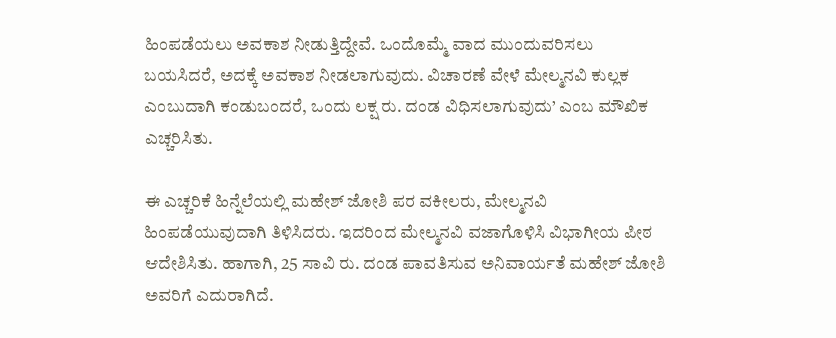ಹಿಂಪಡೆಯಲು ಅವಕಾಶ ನೀಡುತ್ತಿದ್ದೇವೆ. ಒಂದೊಮ್ಮೆ ವಾದ ಮುಂದುವರಿಸಲು ಬಯಸಿದರೆ, ಅದಕ್ಕೆ ಅವಕಾಶ ನೀಡಲಾಗುವುದು. ವಿಚಾರಣೆ ವೇಳೆ ಮೇಲ್ಮನವಿ ಕುಲ್ಲಕ ಎಂಬುದಾಗಿ ಕಂಡುಬಂದರೆ, ಒಂದು ಲಕ್ಷ ರು. ದಂಡ ವಿಧಿಸಲಾಗುವುದು’ ಎಂಬ ಮೌಖಿಕ ಎಚ್ಚರಿಸಿತು.

ಈ ಎಚ್ಚರಿಕೆ ಹಿನ್ನೆಲೆಯಲ್ಲಿ ಮಹೇಶ್‌ ಜೋಶಿ ಪರ ವಕೀಲರು, ಮೇಲ್ಮನವಿ ಹಿಂಪಡೆಯುವುದಾಗಿ ತಿಳಿಸಿದರು. ಇದರಿಂದ ಮೇಲ್ಮನವಿ ವಜಾಗೊಳಿಸಿ ವಿಭಾಗೀಯ ಪೀಠ ಆದೇಶಿಸಿತು. ಹಾಗಾಗಿ, 25 ಸಾವಿ ರು. ದಂಡ ಪಾವತಿಸುವ ಅನಿವಾರ್ಯತೆ ಮಹೇಶ್‌ ಜೋಶಿ ಅವರಿಗೆ ಎದುರಾಗಿದೆ.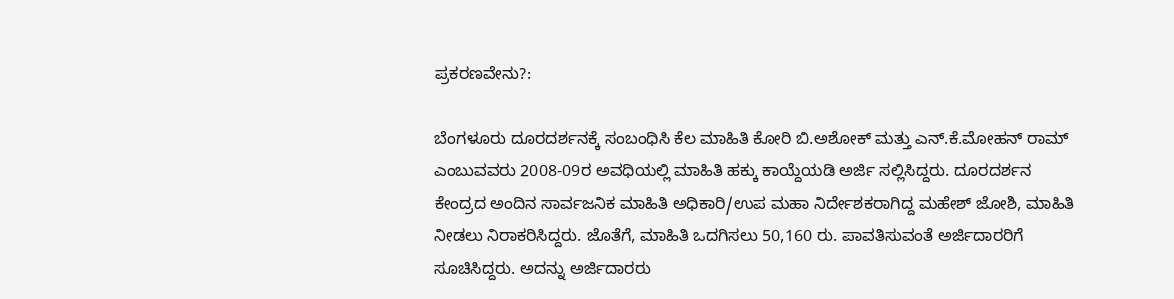ಪ್ರಕರಣವೇನು?:

ಬೆಂಗಳೂರು ದೂರದರ್ಶನಕ್ಕೆ ಸಂಬಂಧಿಸಿ ಕೆಲ ಮಾಹಿತಿ ಕೋರಿ ಬಿ.ಅಶೋಕ್ ಮತ್ತು ಎನ್‌.ಕೆ.ಮೋಹನ್ ರಾಮ್‌ ಎಂಬುವವರು 2008-09ರ ಅವಧಿಯಲ್ಲಿ ಮಾಹಿತಿ ಹಕ್ಕು ಕಾಯ್ದೆಯಡಿ ಅರ್ಜಿ ಸಲ್ಲಿಸಿದ್ದರು. ದೂರದರ್ಶನ ಕೇಂದ್ರದ ಅಂದಿನ ಸಾರ್ವಜನಿಕ ಮಾಹಿತಿ ಅಧಿಕಾರಿ/ಉಪ ಮಹಾ ನಿರ್ದೇಶಕರಾಗಿದ್ದ ಮಹೇಶ್‌ ಜೋಶಿ, ಮಾಹಿತಿ ನೀಡಲು ನಿರಾಕರಿಸಿದ್ದರು. ಜೊತೆಗೆ, ಮಾಹಿತಿ ಒದಗಿಸಲು 50,160 ರು. ಪಾವತಿಸುವಂತೆ ಅರ್ಜಿದಾರರಿಗೆ ಸೂಚಿಸಿದ್ದರು. ಅದನ್ನು ಅರ್ಜಿದಾರರು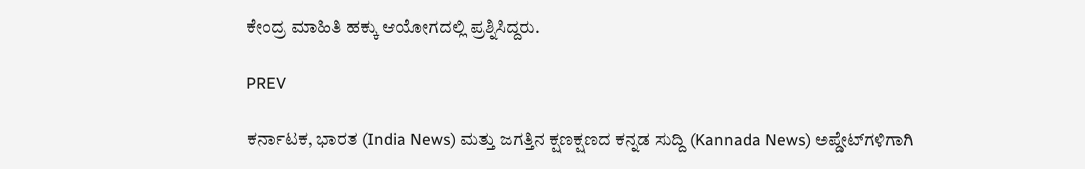ಕೇಂದ್ರ ಮಾಹಿತಿ ಹಕ್ಕು ಆಯೋಗದಲ್ಲಿ ಪ್ರಶ್ನಿಸಿದ್ದರು.

PREV

ಕರ್ನಾಟಕ, ಭಾರತ (India News) ಮತ್ತು ಜಗತ್ತಿನ ಕ್ಷಣಕ್ಷಣದ ಕನ್ನಡ ಸುದ್ದಿ (Kannada News) ಅಪ್ಡೇಟ್‌ಗಳಿಗಾಗಿ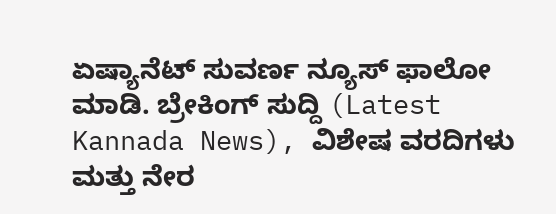ಏಷ್ಯಾನೆಟ್ ಸುವರ್ಣ ನ್ಯೂಸ್‌ ಫಾಲೋ ಮಾಡಿ. ಬ್ರೇಕಿಂಗ್ ಸುದ್ದಿ (Latest Kannada News), ವಿಶೇಷ ವರದಿಗಳು ಮತ್ತು ನೇರ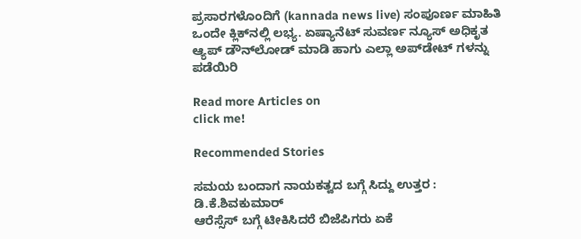ಪ್ರಸಾರಗಳೊಂದಿಗೆ (kannada news live) ಸಂಪೂರ್ಣ ಮಾಹಿತಿ ಒಂದೇ ಕ್ಲಿಕ್‌ನಲ್ಲಿ ಲಭ್ಯ. ಏಷ್ಯಾನೆಟ್ ಸುವರ್ಣ ನ್ಯೂಸ್ ಅಧಿಕೃತ ಆ್ಯಪ್ ಡೌನ್‌ಲೋಡ್ ಮಾಡಿ ಹಾಗು ಎಲ್ಲಾ ಅಪ್‌ಡೇಟ್ ಗಳನ್ನು ಪಡೆಯಿರಿ

Read more Articles on
click me!

Recommended Stories

ಸಮಯ ಬಂದಾಗ ನಾಯಕತ್ವದ ಬಗ್ಗೆ ಸಿದ್ದು ಉತ್ತರ : ಡಿ.ಕೆ.ಶಿವಕುಮಾರ್‌
ಆರೆಸ್ಸೆಸ್‌ ಬಗ್ಗೆ ಟೀಕಿಸಿದರೆ ಬಿಜೆಪಿಗರು ಏಕೆ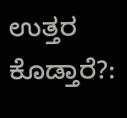ಉತ್ತರ ಕೊಡ್ತಾರೆ?: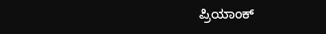ಪ್ರಿಯಾಂಕ್‌